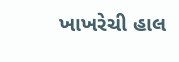ખાખરેચી હાલ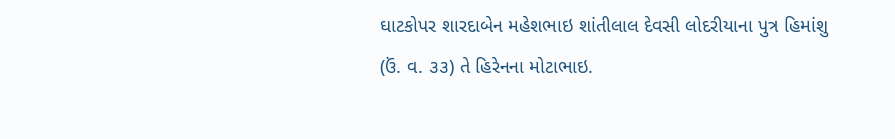ઘાટકોપર શારદાબેન મહેશભાઇ શાંતીલાલ દેવસી લોદરીયાના પુત્ર હિમાંશુ (ઉં. વ. ૩૩) તે હિરેનના મોટાભાઇ.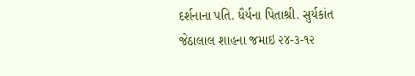દર્શનાના પતિ. ધૈર્યના પિતાશ્રી. સુર્યકાંત જેઠાલાલ શાહના જમાઇ ૨૪-૩-૧૨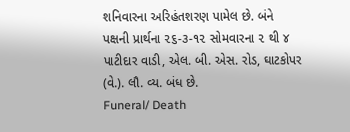શનિવારના અરિહંતશરણ પામેલ છે. બંને પક્ષની પ્રાર્થના ૨૬-૩-૧૨ સોમવારના ૨ થી ૪ પાટીદાર વાડી, એલ. બી. એસ. રોડ, ઘાટકોપર (વે.). લૌ. વ્ય. બંધ છે.
Funeral/ Death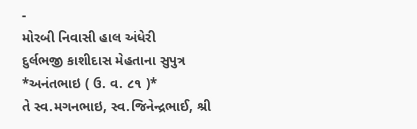-
મોરબી નિવાસી હાલ અંધેરી
દુર્લભજી કાશીદાસ મેહતાના સુપુત્ર
*અનંતભાઇ ( ઉ. વ. ૮૧ )*
તે સ્વ.મગનભાઇ, સ્વ.જિનેન્દ્રભાઈ, શ્રી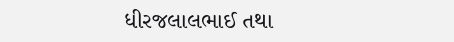ધીરજલાલભાઈ તથા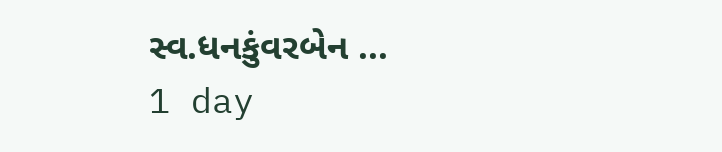સ્વ.ધનકુંવરબેન ...
1 day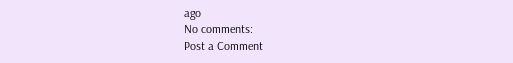ago
No comments:
Post a Comment